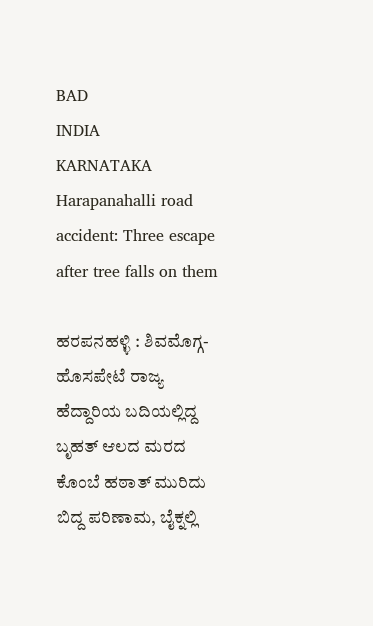BAD
INDIA
KARNATAKA
Harapanahalli road accident: Three escape after tree falls on them

ಹರಪನಹಳ್ಳಿ : ಶಿವಮೊಗ್ಗ-ಹೊಸಪೇಟೆ ರಾಜ್ಯ ಹೆದ್ದಾರಿಯ ಬದಿಯಲ್ಲಿದ್ದ ಬೃಹತ್ ಆಲದ ಮರದ ಕೊಂಬೆ ಹಠಾತ್ ಮುರಿದು ಬಿದ್ದ ಪರಿಣಾಮ, ಬೈಕ್ನಲ್ಲಿ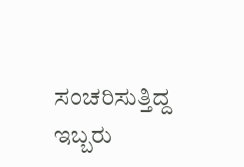ಸಂಚರಿಸುತ್ತಿದ್ದ ಇಬ್ಬರು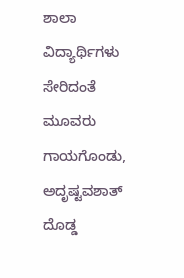ಶಾಲಾ ವಿದ್ಯಾರ್ಥಿಗಳು ಸೇರಿದಂತೆ ಮೂವರು ಗಾಯಗೊಂಡು, ಅದೃಷ್ಟವಶಾತ್ ದೊಡ್ಡ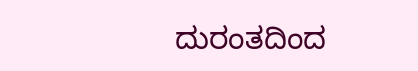ದುರಂತದಿಂದ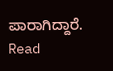ಪಾರಾಗಿದ್ದಾರೆ.
Read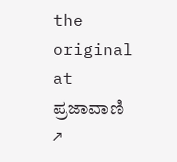the original at ಪ್ರಜಾವಾಣಿ ↗